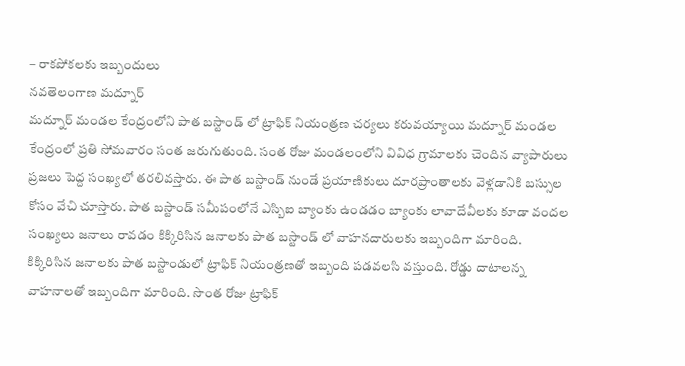– రాకపోకలకు ఇబ్బందులు
నవతెలంగాణ మద్నూర్
మద్నూర్ మండల కేంద్రంలోని పాత బస్టాండ్ లో ట్రాఫిక్ నియంత్రణ చర్యలు కరువయ్యాయి మద్నూర్ మండల కేంద్రంలో ప్రతి సోమవారం సంత జరుగుతుంది. సంత రోజు మండలంలోని వివిధ గ్రామాలకు చెందిన వ్యాపారులు ప్రజలు పెద్ద సంఖ్యలో తరలివస్తారు. ఈ పాత బస్టాండ్ నుండే ప్రయాణికులు దూరప్రాంతాలకు వెళ్లడానికి బస్సుల కోసం వేచి చూస్తారు. పాత బస్టాండ్ సమీపంలోనే ఎస్బిఐ బ్యాంకు ఉండడం బ్యాంకు లావాదేవీలకు కూడా వందల సంఖ్యలు జనాలు రావడం కిక్కిరిసిన జనాలకు పాత బస్టాండ్ లో వాహనదారులకు ఇబ్బందిగా మారింది.
కిక్కిరిసిన జనాలకు పాత బస్టాండులో ట్రాఫిక్ నియంత్రణతో ఇబ్బంది పడవలసి వస్తుంది. రోడ్డు దాటాలన్న వాహనాలతో ఇబ్బందిగా మారింది. సొంత రోజు ట్రాఫిక్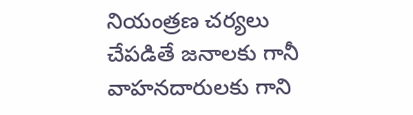నియంత్రణ చర్యలు చేపడితే జనాలకు గానీ వాహనదారులకు గాని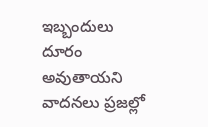ఇబ్బందులు దూరం అవుతాయని వాదనలు ప్రజల్లో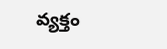వ్యక్తం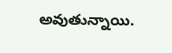అవుతున్నాయి.